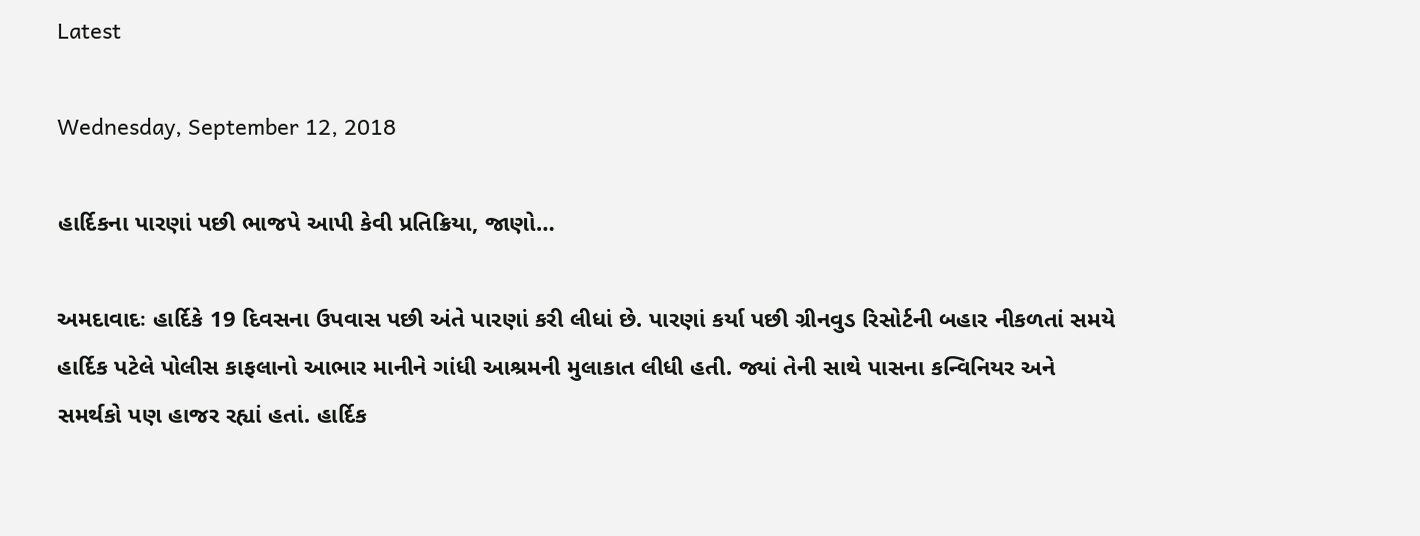Latest

Wednesday, September 12, 2018

હાર્દિકના પારણાં પછી ભાજપે આપી કેવી પ્રતિક્રિયા, જાણો…

અમદાવાદઃ હાર્દિકે 19 દિવસના ઉપવાસ પછી અંતે પારણાં કરી લીધાં છે. પારણાં કર્યા પછી ગ્રીનવુડ રિસોર્ટની બહાર નીકળતાં સમયે હાર્દિક પટેલે પોલીસ કાફલાનો આભાર માનીને ગાંધી આશ્રમની મુલાકાત લીધી હતી. જ્યાં તેની સાથે પાસના કન્વિનિયર અને સમર્થકો પણ હાજર રહ્યાં હતાં. હાર્દિક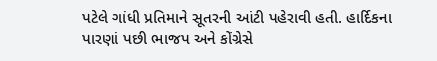પટેલે ગાંધી પ્રતિમાને સૂતરની આંટી પહેરાવી હતી. હાર્દિકના પારણાં પછી ભાજપ અને કોંગ્રેસે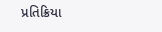પ્રતિક્રિયા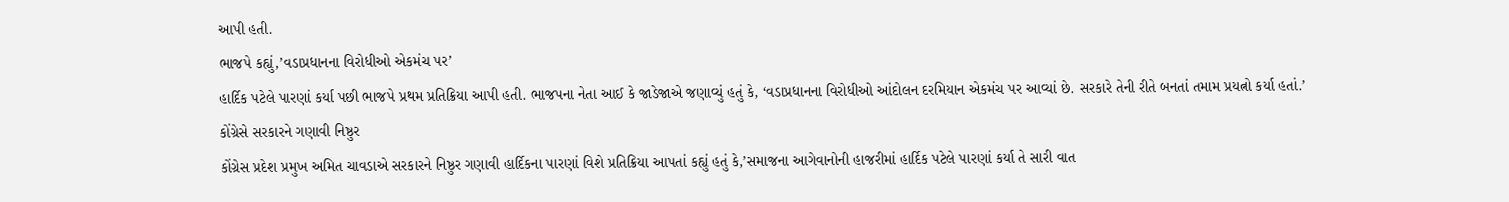આપી હતી.
ભાજપે કહ્યું,’વડાપ્રધાનના વિરોધીઓ એકમંચ પર’
હાર્દિક પટેલે પારણાં કર્યા પછી ભાજપે પ્રથમ પ્રતિક્રિયા આપી હતી. ભાજપના નેતા આઈ કે જાડેજાએ જણાવ્યું હતું કે, ‘વડાપ્રધાનના વિરોધીઓ આંદોલન દરમિયાન એકમંચ પર આવ્યાં છે. સરકારે તેની રીતે બનતાં તમામ પ્રયત્નો કર્યા હતાં.’
કોંગ્રેસે સરકારને ગણાવી નિષ્ઠુર
કોંગ્રેસ પ્રદેશ પ્રમુખ અમિત ચાવડાએ સરકારને નિષ્ઠુર ગણાવી હાર્દિકના પારણાં વિશે પ્રતિક્રિયા આપતાં કહ્યું હતું કે,’સમાજના આગેવાનોની હાજરીમાં હાર્દિક પટેલે પારણાં કર્યા તે સારી વાત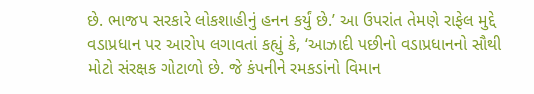છે. ભાજપ સરકારે લોકશાહીનું હનન કર્યું છે.’ આ ઉપરાંત તેમણે રાફેલ મુદ્દે વડાપ્રધાન પર આરોપ લગાવતાં કહ્યું કે, ‘આઝાદી પછીનો વડાપ્રધાનનો સૌથી મોટો સંરક્ષક ગોટાળો છે. જે કંપનીને રમકડાંનો વિમાન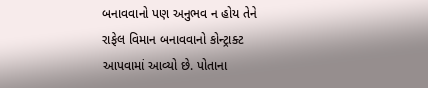બનાવવાનો પણ અનુભવ ન હોય તેને રાફેલ વિમાન બનાવવાનો કોન્ટ્રાક્ટ આપવામાં આવ્યો છે. પોતાના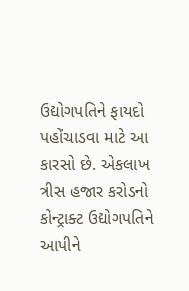ઉદ્યોગપતિને ફાયદો પહોંચાડવા માટે આ કારસો છે. એકલાખ ત્રીસ હજાર કરોડનો કોન્ટ્રાક્ટ ઉદ્યોગપતિને આપીને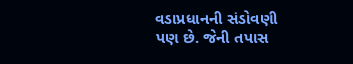વડાપ્રધાનની સંડોવણી પણ છે. જેની તપાસ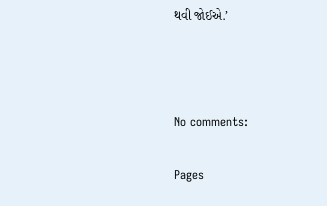થવી જોઈએ.’



No comments:

Pages